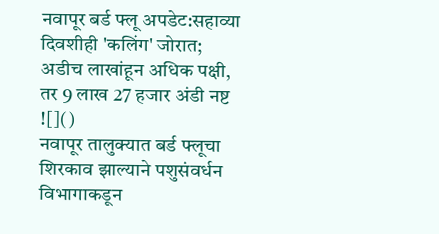नवापूर बर्ड फ्लू अपडेट:सहाव्या दिवशीही 'कलिंग' जोरात; अडीच लाखांहून अधिक पक्षी, तर 9 लाख 27 हजार अंडी नष्ट
![]()
नवापूर तालुक्यात बर्ड फ्लूचा शिरकाव झाल्याने पशुसंवर्धन विभागाकडून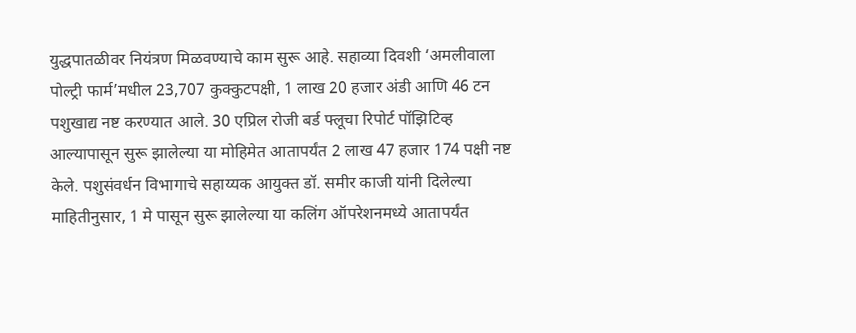युद्धपातळीवर नियंत्रण मिळवण्याचे काम सुरू आहे. सहाव्या दिवशी ‘अमलीवाला पोल्ट्री फार्म’मधील 23,707 कुक्कुटपक्षी, 1 लाख 20 हजार अंडी आणि 46 टन पशुखाद्य नष्ट करण्यात आले. 30 एप्रिल रोजी बर्ड फ्लूचा रिपोर्ट पॉझिटिव्ह आल्यापासून सुरू झालेल्या या मोहिमेत आतापर्यंत 2 लाख 47 हजार 174 पक्षी नष्ट केले. पशुसंवर्धन विभागाचे सहाय्यक आयुक्त डॉ. समीर काजी यांनी दिलेल्या माहितीनुसार, 1 मे पासून सुरू झालेल्या या कलिंग ऑपरेशनमध्ये आतापर्यंत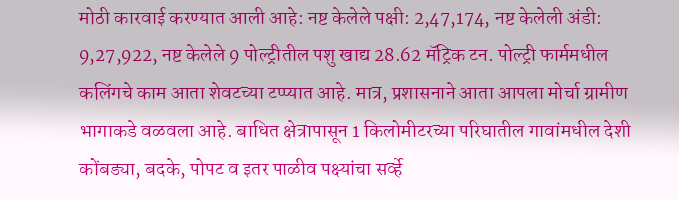मोठी कारवाई करण्यात आली आहे: नष्ट केलेले पक्षी: 2,47,174, नष्ट केलेली अंडी: 9,27,922, नष्ट केलेले 9 पोल्ट्रीतील पशु खाद्य 28.62 मॅट्रिक टन. पोल्ट्री फार्ममधील कलिंगचे काम आता शेवटच्या टप्प्यात आहे. मात्र, प्रशासनाने आता आपला मोर्चा ग्रामीण भागाकडे वळवला आहे. बाधित क्षेत्रापासून 1 किलोमीटरच्या परिघातील गावांमधील देशी कोंबड्या, बदके, पोपट व इतर पाळीव पक्ष्यांचा सर्व्हे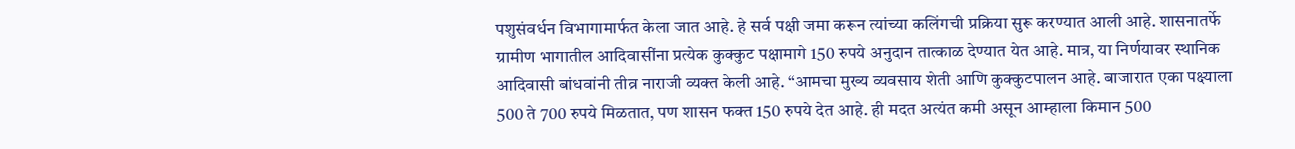पशुसंवर्धन विभागामार्फत केला जात आहे. हे सर्व पक्षी जमा करून त्यांच्या कलिंगची प्रक्रिया सुरू करण्यात आली आहे. शासनातर्फे ग्रामीण भागातील आदिवासींना प्रत्येक कुक्कुट पक्षामागे 150 रुपये अनुदान तात्काळ देण्यात येत आहे. मात्र, या निर्णयावर स्थानिक आदिवासी बांधवांनी तीव्र नाराजी व्यक्त केली आहे. “आमचा मुख्य व्यवसाय शेती आणि कुक्कुटपालन आहे. बाजारात एका पक्ष्याला 500 ते 700 रुपये मिळतात, पण शासन फक्त 150 रुपये देत आहे. ही मदत अत्यंत कमी असून आम्हाला किमान 500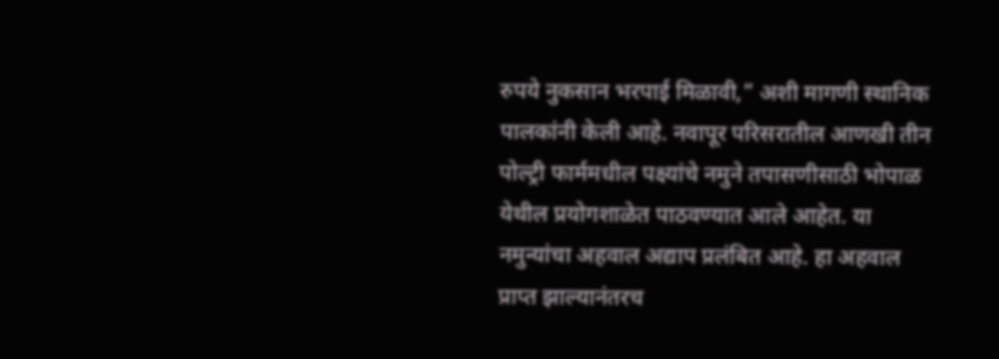रुपये नुकसान भरपाई मिळावी,” अशी मागणी स्थानिक पालकांनी केली आहे. नवापूर परिसरातील आणखी तीन पोल्ट्री फार्ममधील पक्ष्यांचे नमुने तपासणीसाठी भोपाळ येथील प्रयोगशाळेत पाठवण्यात आले आहेत. या नमुन्यांचा अहवाल अद्याप प्रलंबित आहे. हा अहवाल प्राप्त झाल्यानंतरच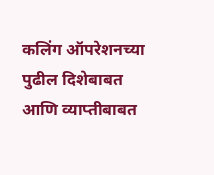कलिंग ऑपरेशनच्या पुढील दिशेबाबत आणि व्याप्तीबाबत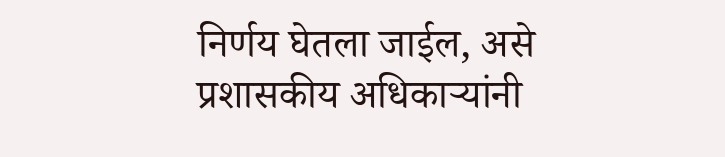निर्णय घेतला जाईल, असे प्रशासकीय अधिकाऱ्यांनी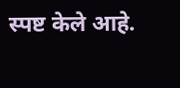स्पष्ट केले आहे.